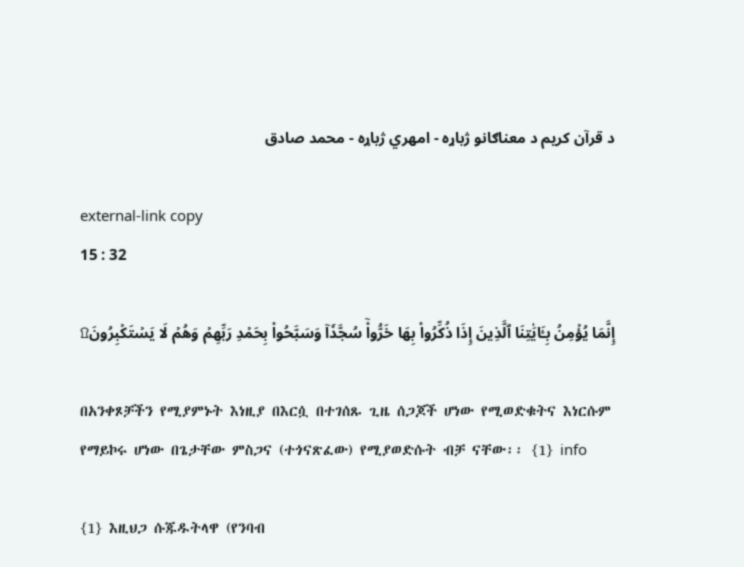د قرآن کریم د معناګانو ژباړه - امهري ژباړه - محمد صادق

external-link copy
15 : 32

إِنَّمَا يُؤۡمِنُ بِـَٔايَٰتِنَا ٱلَّذِينَ إِذَا ذُكِّرُواْ بِهَا خَرُّواْۤ سُجَّدٗاۤ وَسَبَّحُواْ بِحَمۡدِ رَبِّهِمۡ وَهُمۡ لَا يَسۡتَكۡبِرُونَ۩

በአንቀጾቻችን የሚያምኑት እነዚያ በእርሷ በተገሰጹ ጊዜ ሰጋጆች ሆነው የሚወድቁትና እነርሱም የማይኮሩ ሆነው በጌታቸው ምስጋና (ተጎናጽፈው) የሚያወድሱት ብቻ ናቸው፡፡ {1} info

{1} እዚህጋ ሱጁዱትላዋ (የንባብ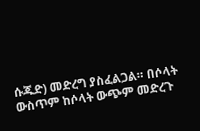ሱጁድ) መድረግ ያስፈልጋል። በሶላት ውስጥም ከሶላት ውጭም መድረጉ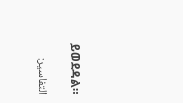ይወደዳል።

التفاسير: